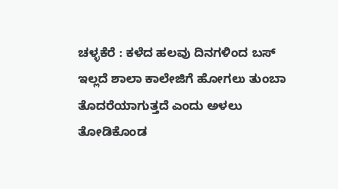ಚಳ್ಳಕೆರೆ : ಕಳೆದ ಹಲವು ದಿನಗಳಿಂದ ಬಸ್ ಇಲ್ಲದೆ ಶಾಲಾ ಕಾಲೇಜಿಗೆ ಹೋಗಲು ತುಂಬಾ ತೊದರೆಯಾಗುತ್ತದೆ ಎಂದು ಅಳಲು ತೋಡಿಕೊಂಡ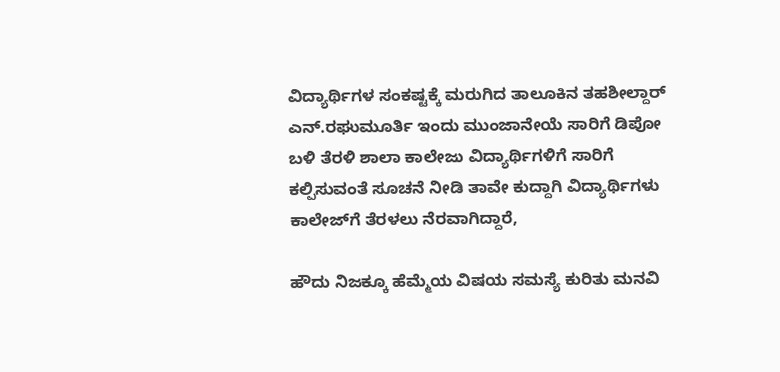ವಿದ್ಯಾರ್ಥಿಗಳ ಸಂಕಷ್ಟಕ್ಕೆ ಮರುಗಿದ ತಾಲೂಕಿನ ತಹಶೀಲ್ದಾರ್ ಎನ್.ರಘುಮೂರ್ತಿ ಇಂದು ಮುಂಜಾನೇಯೆ ಸಾರಿಗೆ ಡಿಪೋ ಬಳಿ ತೆರಳಿ ಶಾಲಾ ಕಾಲೇಜು ವಿದ್ಯಾರ್ಥಿಗಳಿಗೆ ಸಾರಿಗೆ ಕಲ್ಪಿಸುವಂತೆ ಸೂಚನೆ ನೀಡಿ ತಾವೇ ಕುದ್ದಾಗಿ ವಿದ್ಯಾರ್ಥಿಗಳು ಕಾಲೇಜ್‌ಗೆ ತೆರಳಲು ನೆರವಾಗಿದ್ದಾರೆ,

ಹೌದು ನಿಜಕ್ಕೂ ಹೆಮ್ಮೆಯ ವಿಷಯ ಸಮಸ್ಯೆ ಕುರಿತು ಮನವಿ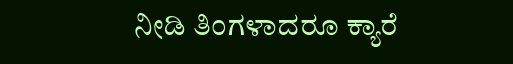ನೀಡಿ ತಿಂಗಳಾದರೂ ಕ್ಯಾರೆ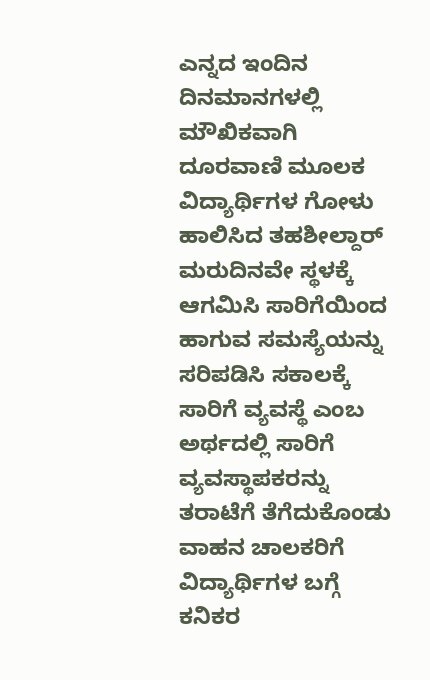ಎನ್ನದ ಇಂದಿನ ದಿನಮಾನಗಳಲ್ಲಿ ಮೌಖಿಕವಾಗಿ ದೂರವಾಣಿ ಮೂಲಕ ವಿದ್ಯಾರ್ಥಿಗಳ ಗೋಳು ಹಾಲಿಸಿದ ತಹಶೀಲ್ದಾರ್ ಮರುದಿನವೇ ಸ್ಥಳಕ್ಕೆ ಆಗಮಿಸಿ ಸಾರಿಗೆಯಿಂದ ಹಾಗುವ ಸಮಸ್ಯೆಯನ್ನು ಸರಿಪಡಿಸಿ ಸಕಾಲಕ್ಕೆ ಸಾರಿಗೆ ವ್ಯವಸ್ಥೆ ಎಂಬ ಅರ್ಥದಲ್ಲಿ ಸಾರಿಗೆ ವ್ಯವಸ್ಥಾಪಕರನ್ನು ತರಾಟೆಗೆ ತೆಗೆದುಕೊಂಡು ವಾಹನ ಚಾಲಕರಿಗೆ ವಿದ್ಯಾರ್ಥಿಗಳ ಬಗ್ಗೆ ಕನಿಕರ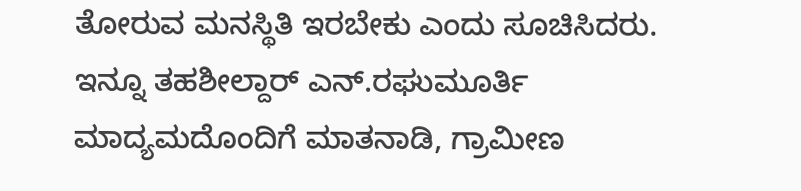ತೋರುವ ಮನಸ್ಥಿತಿ ಇರಬೇಕು ಎಂದು ಸೂಚಿಸಿದರು.
ಇನ್ನೂ ತಹಶೀಲ್ದಾರ್ ಎನ್.ರಘುಮೂರ್ತಿ ಮಾದ್ಯಮದೊಂದಿಗೆ ಮಾತನಾಡಿ, ಗ್ರಾಮೀಣ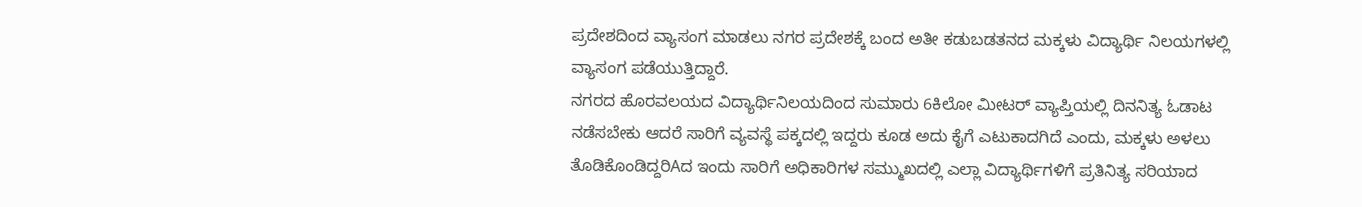ಪ್ರದೇಶದಿಂದ ವ್ಯಾಸಂಗ ಮಾಡಲು ನಗರ ಪ್ರದೇಶಕ್ಕೆ ಬಂದ ಅತೀ ಕಡುಬಡತನದ ಮಕ್ಕಳು ವಿದ್ಯಾರ್ಥಿ ನಿಲಯಗಳಲ್ಲಿ ವ್ಯಾಸಂಗ ಪಡೆಯುತ್ತಿದ್ದಾರೆ.
ನಗರದ ಹೊರವಲಯದ ವಿದ್ಯಾರ್ಥಿನಿಲಯದಿಂದ ಸುಮಾರು 6ಕಿಲೋ ಮೀಟರ್ ವ್ಯಾಪ್ತಿಯಲ್ಲಿ ದಿನನಿತ್ಯ ಓಡಾಟ ನಡೆಸಬೇಕು ಆದರೆ ಸಾರಿಗೆ ವ್ಯವಸ್ಥೆ ಪಕ್ಕದಲ್ಲಿ ಇದ್ದರು ಕೂಡ ಅದು ಕೈಗೆ ಎಟುಕಾದಗಿದೆ ಎಂದು, ಮಕ್ಕಳು ಅಳಲು ತೊಡಿಕೊಂಡಿದ್ದರಿAದ ಇಂದು ಸಾರಿಗೆ ಅಧಿಕಾರಿಗಳ ಸಮ್ಮುಖದಲ್ಲಿ ಎಲ್ಲಾ ವಿದ್ಯಾರ್ಥಿಗಳಿಗೆ ಪ್ರತಿನಿತ್ಯ ಸರಿಯಾದ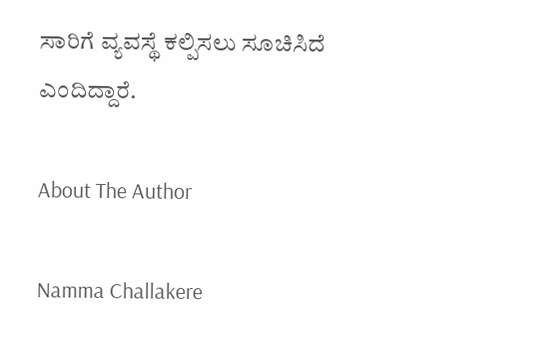ಸಾರಿಗೆ ವ್ಯವಸ್ಥೆ ಕಲ್ಪಿಸಲು ಸೂಚಿಸಿದೆ ಎಂದಿದ್ದಾರೆ.

About The Author

Namma Challakere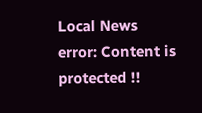Local News
error: Content is protected !!